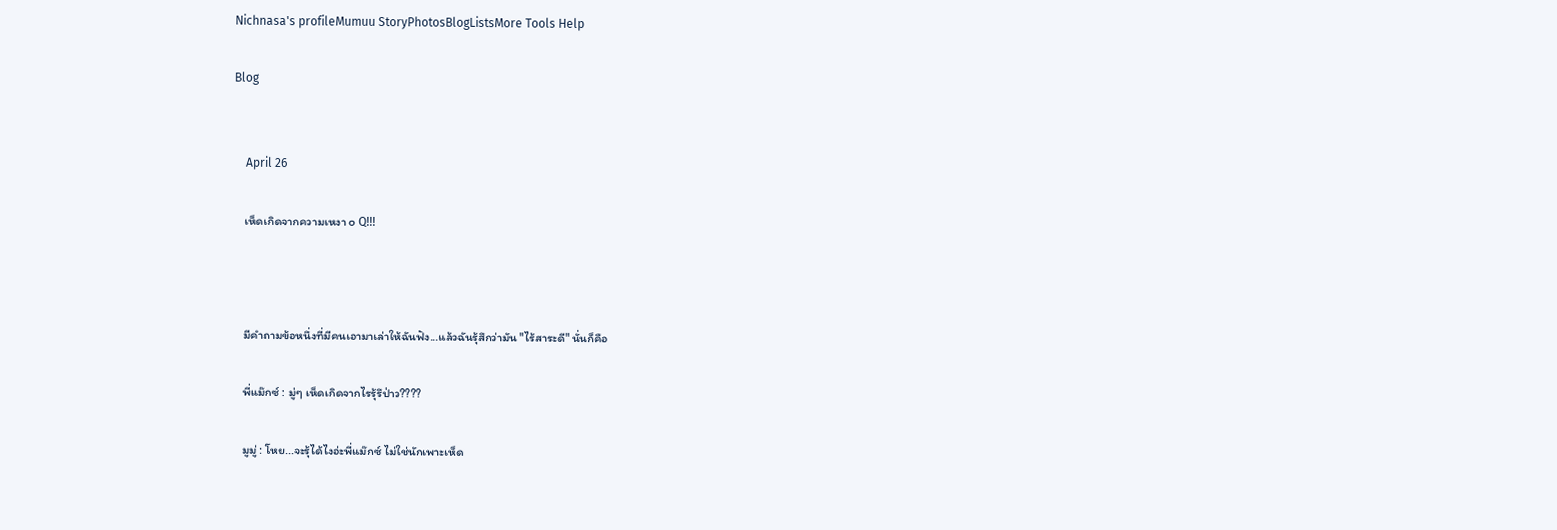Nichnasa's profileMumuu StoryPhotosBlogListsMore Tools Help

Blog


    April 26

    เห็ดเกิดจากความเหงา ๐ Q!!!



    มีคำถามข้อหนึ่งที่มีคนเอามาเล่าให้ฉันฟัง...แล้วฉันรุ้สึกว่ามัน "ไร้สาระดี" นั่นก็คือ

    พี่แม๊กซ์ : มู่ๆ เห็ดเกิดจากไรรุ้รึป่าว????

    มูมู่ : โหย...จะรุ้ได้ไงอ่ะพี่แม๊กซ์ ไม่ใช่นักเพาะเห็ด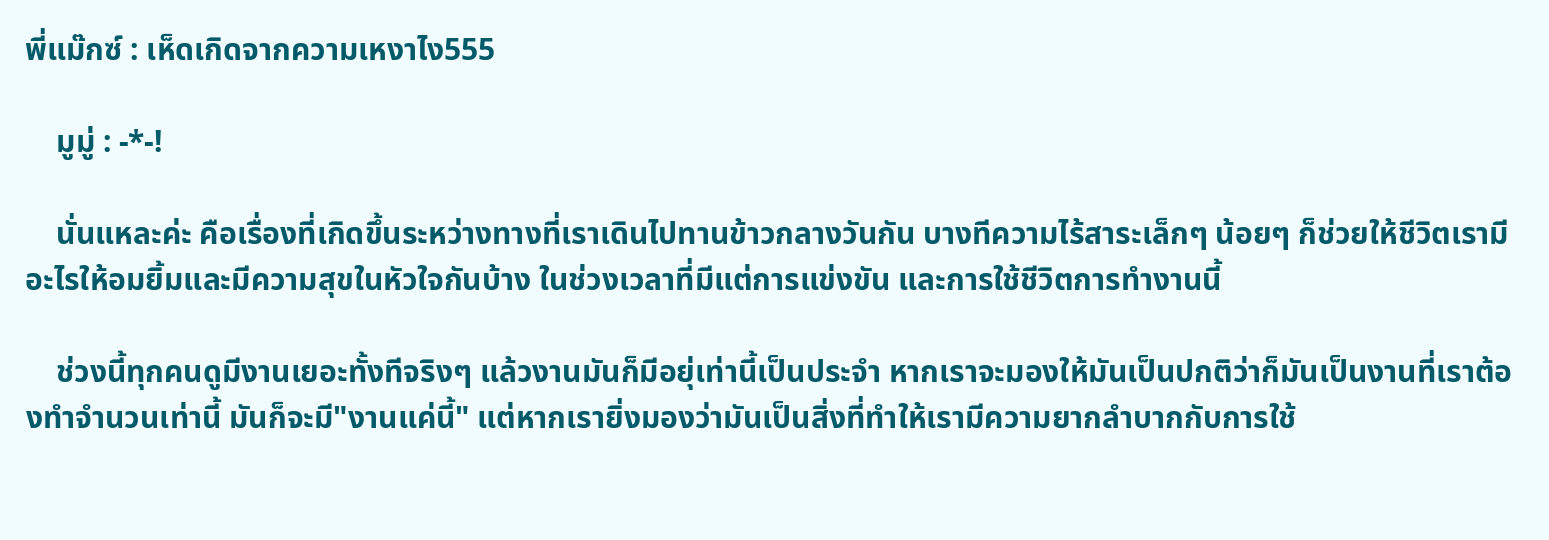พี่แม๊กซ์ : เห็ดเกิดจากความเหงาไง555

    มูมู่ : -*-!

    นั่นแหละค่ะ คือเรื่องที่เกิดขึ้นระหว่างทางที่เราเดินไปทานข้าวกลางวันกัน บางทีความไร้สาระเล็กๆ น้อยๆ ก็ช่วยให้ชีวิตเรามีอะไรให้อมยิ้มและมีความสุขในหัวใจกันบ้าง ในช่วงเวลาที่มีแต่การแข่งขัน และการใช้ชีวิตการทำงานนี้

    ช่วงนี้ทุกคนดูมีงานเยอะทั้งทีจริงๆ แล้วงานมันก็มีอยุ่เท่านี้เป็นประจำ หากเราจะมองให้มันเป็นปกติว่าก็มันเป็นงานที่เราต้องทำจำนวนเท่านี้ มันก็จะมี"งานแค่นี้" แต่หากเรายิ่งมองว่ามันเป็นสิ่งที่ทำให้เรามีความยากลำบากกับการใช้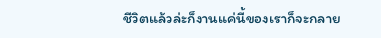ชีวิตแล้วล่ะก็งานแค่นี้ของเราก็จะกลาย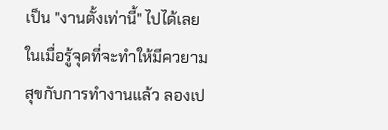เป็น "งานตั้งเท่านี้" ไปได้เลย ในเมื่อรู้จุดที่จะทำให้มีควยามสุขกับการทำงานแล้ว ลองเป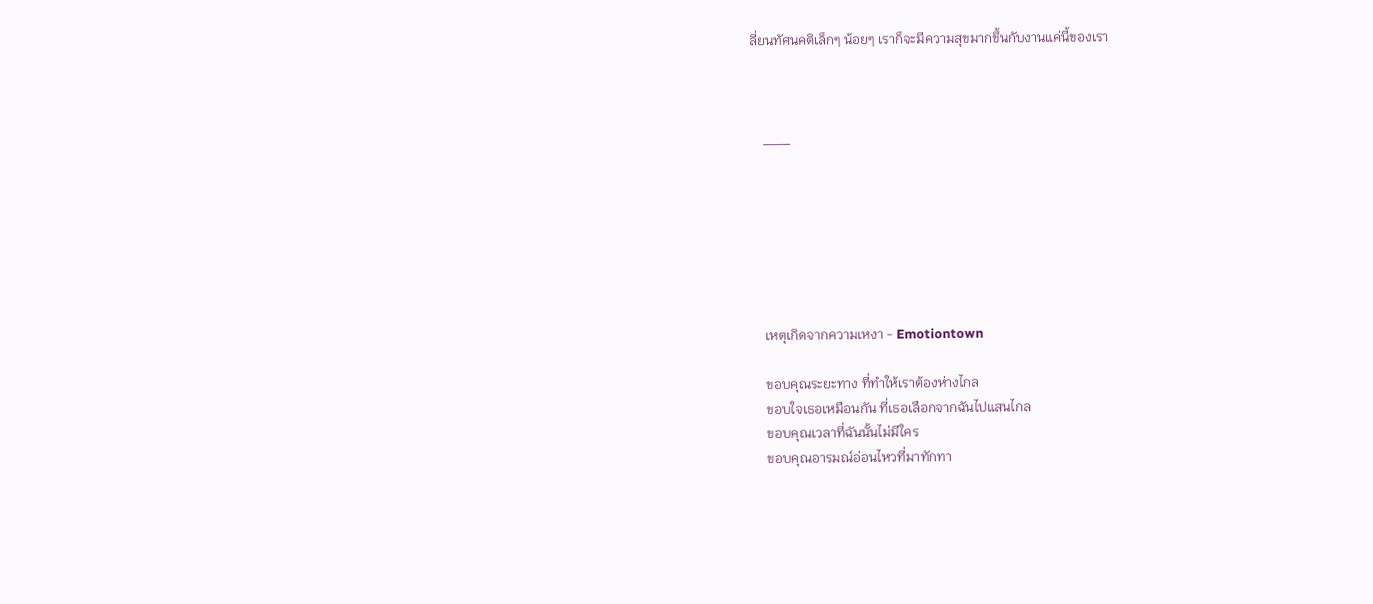ลี่ยนทัศนคติเล็กๆ น้อยๆ เราก็จะมีความสุขมากขึ้นกับงานแค่นี้ของเรา



    ___







    เหตุเกิดจากความเหงา - Emotiontown

    ขอบคุณระยะทาง ที่ทำให้เราต้องห่างไกล
    ขอบใจเธอเหมือนกัน ที่เธอเลือกจากฉันไปแสนไกล
    ขอบคุณเวลาที่ฉันนั้นไม่มีใคร
    ขอบคุณอารมณ์อ่อนไหวที่มาทักทา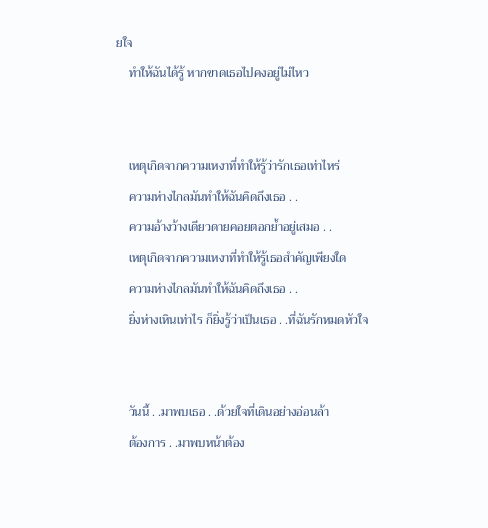ยใจ
    ทำให้ฉันได้รู้ หากขาดเธอไปคงอยู่ไม่ไหว


    เหตุเกิดจากความเหงาที่ทำให้รู้ว่ารักเธอเท่าไหร่
    ความห่างไกลมันทำให้ฉันคิดถึงเธอ . .
    ความอ้างว้างเดียวดายคอยตอกย้ำอยู่เสมอ . .
    เหตุเกิดจากความเหงาที่ทำให้รู้เธอสำคัญเพียงใด
    ความห่างไกลมันทำให้ฉันคิดถึงเธอ . .
    ยิ่งห่างเหินเท่าไร ก็ยิ่งรู้ว่าเป็นเธอ . .ที่ฉันรักหมดหัวใจ


    วันนี้ . .มาพบเธอ . .ด้วยใจที่เดินอย่างอ่อนล้า
    ต้องการ . .มาพบหน้าต้อง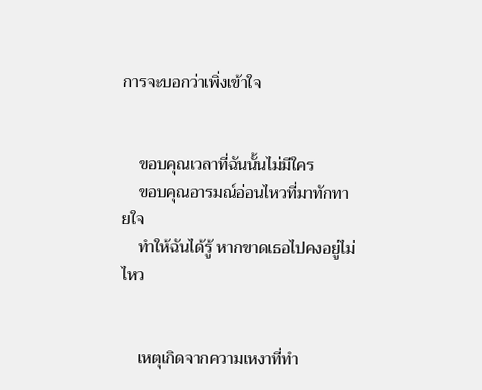การจะบอกว่าเพิ่งเข้าใจ


    ขอบคุณเวลาที่ฉันนั้นไม่มีใคร
    ขอบคุณอารมณ์อ่อนไหวที่มาทักทายใจ
    ทำให้ฉันได้รู้ หากขาดเธอไปคงอยู่ไม่ไหว


    เหตุเกิดจากความเหงาที่ทำ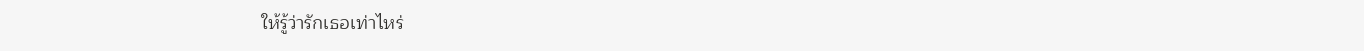ให้รู้ว่ารักเธอเท่าไหร่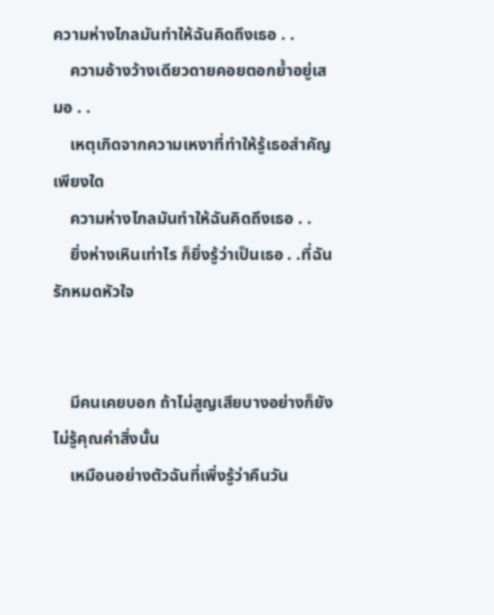ความห่างไกลมันทำให้ฉันคิดถึงเธอ . .
    ความอ้างว้างเดียวดายคอยตอกย้ำอยู่เสมอ . .
    เหตุเกิดจากความเหงาที่ทำให้รู้เธอสำคัญเพียงใด
    ความห่างไกลมันทำให้ฉันคิดถึงเธอ . .
    ยิ่งห่างเหินเท่าไร ก็ยิ่งรู้ว่าเป็นเธอ . .ที่ฉันรักหมดหัวใจ


    มีคนเคยบอก ถ้าไม่สูญเสียบางอย่างก็ยังไม่รู้คุณค่าสิ่งนั้น
    เหมือนอย่างตัวฉันที่เพิ่งรู้ว่าคืนวัน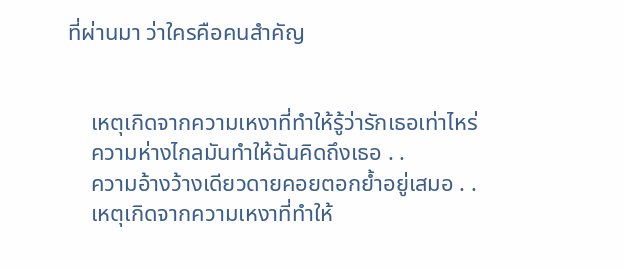ที่ผ่านมา ว่าใครคือคนสำคัญ


    เหตุเกิดจากความเหงาที่ทำให้รู้ว่ารักเธอเท่าไหร่
    ความห่างไกลมันทำให้ฉันคิดถึงเธอ . .
    ความอ้างว้างเดียวดายคอยตอกย้ำอยู่เสมอ . .
    เหตุเกิดจากความเหงาที่ทำให้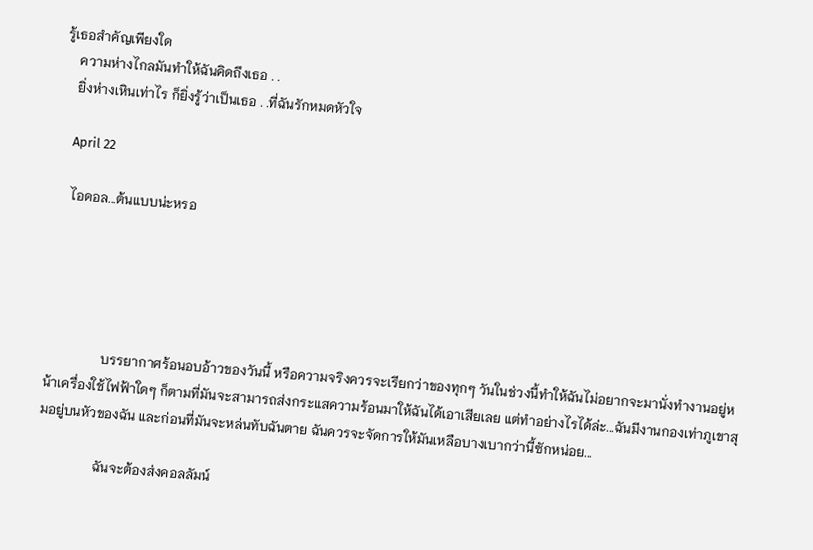รู้เธอสำคัญเพียงใด
    ความห่างไกลมันทำให้ฉันคิดถึงเธอ . .
    ยิ่งห่างเหินเท่าไร ก็ยิ่งรู้ว่าเป็นเธอ . .ที่ฉันรักหมดหัวใจ

    April 22

    ไอดอล...ต้นแบบน่ะหรอ





                 บรรยากาศร้อนอบอ้าวของวันนี้ หรือความจริงควรจะเรียกว่าของทุกๆ วันในช่วงนี้ทำให้ฉันไม่อยากจะมานั่งทำงานอยู่หน้าเครื่องใช้ไฟฟ้าใดๆ ก็ตามที่มันจะสามารถส่งกระแสความร้อนมาให้ฉันได้เอาเสียเลย แต่ทำอย่างไรได้ล่ะ...ฉันมีงานกองเท่าภูเขาสุมอยู่บนหัวของฉัน และก่อนที่มันจะหล่นทับฉันตาย ฉันควรจะจัดการให้มันเหลือบางเบากว่านี้ซักหน่อย...

                 ฉันจะต้องส่งคอลลัมน์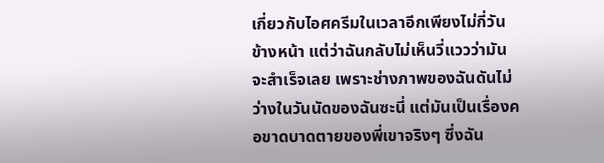เกี่ยวกับไอศครีมในเวลาอีกเพียงไม่กี่วันข้างหน้า แต่ว่าฉันกลับไม่เห็นวี่แววว่ามันจะสำเร็จเลย เพราะช่างภาพของฉันดันไม่ว่างในวันนัดของฉันซะนี่ แต่มันเป็นเรื่องคอขาดบาดตายของพี่เขาจริงๆ ซึ่งฉัน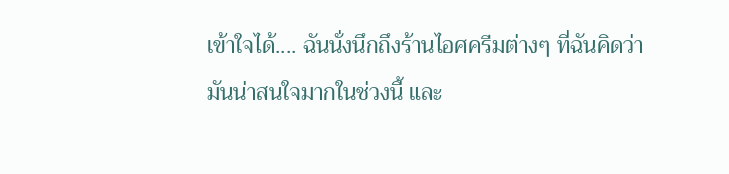เข้าใจได้.... ฉันนั่งนึกถึงร้านไอศครีมต่างๆ ที่ฉันคิดว่ามันน่าสนใจมากในช่วงนี้ และ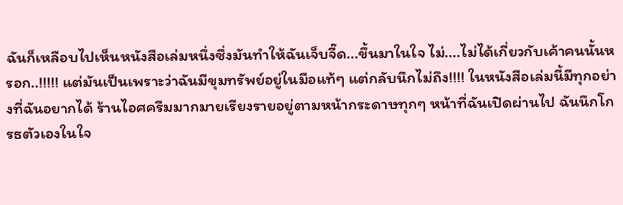ฉันก็เหลือบไปเห็นหนังสือเล่มหนึ่งซึ่งมันทำให้ฉันเจ็บจี๊ด...ขึ้นมาในใจ ไม่....ไม่ได้เกี่ยวกับเค้าคนนั้นหรอก..!!!!! แต่มันเป็นเพราะว่าฉันมีขุมทรัพย์อยู่ในมือแท้ๆ แต่กลับนึกไม่ถึง!!!! ในหนังสือเล่มนี้มีทุกอย่างที่ฉันอยากได้ ร้านไอศครีมมากมายเรียงรายอยู่ตามหน้ากระดาษทุกๆ หน้าที่ฉันเปิดผ่านไป ฉันนึกโกรธตัวเองในใจ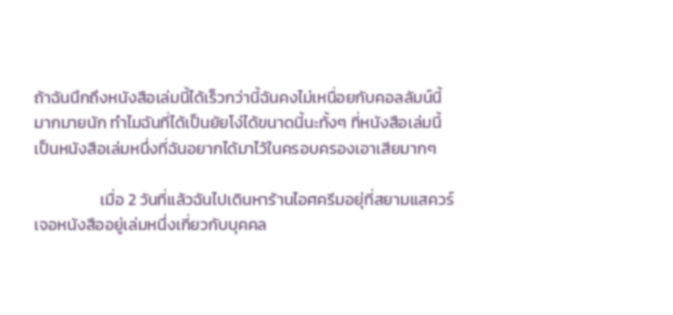ถ้าฉันนึกถึงหนังสือเล่มนี้ได้เร็วกว่านี้ฉันคงไม่เหนื่อยกับคอลลัมน์นี้มากมายนัก ทำไมฉันที่ได้เป็นยัยโง่ได้ขนาดนี้นะทั้งๆ ที่หนังสือเล่มนี้เป็นหนังสือเล่มหนึ่งที่ฉันอยากได้มาไว้ในครอบครองเอาเสียมากๆ

                  เมื่อ 2 วันที่แล้วฉันไปเดินหาร้านไอศครีมอยุ่ที่สยามแสควร์ เจอหนังสืออยู่เล่มหนึ่งเกี่ยวกับบุคคล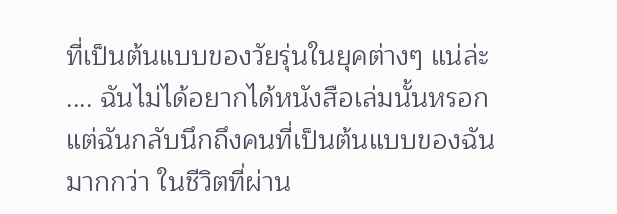ที่เป็นต้นแบบของวัยรุ่นในยุคต่างๆ แน่ล่ะ .... ฉันไม่ได้อยากได้หนังสือเล่มนั้นหรอก แต่ฉันกลับนึกถึงคนที่เป็นต้นแบบของฉันมากกว่า ในชีวิตที่ผ่าน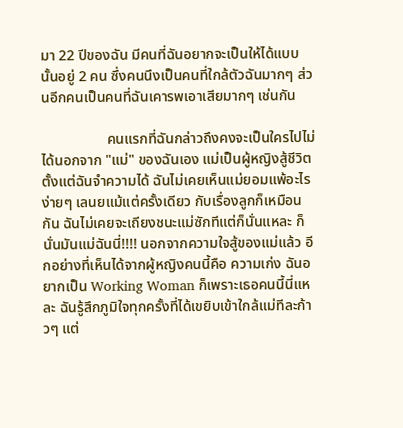มา 22 ปีของฉัน มีคนที่ฉันอยากจะเป็นให้ได้แบบนั้นอยู่ 2 คน ซึ่งคนนึงเป็นคนที่ใกล้ตัวฉันมากๆ ส่วนอีกคนเป็นคนที่ฉันเคารพเอาเสียมากๆ เช่นกัน

                  คนแรกที่ฉันกล่าวถึงคงจะเป็นใครไปไม่ได้นอกจาก "แม่" ของฉันเอง แม่เป็นผู้หญิงสู้ชีวิตตั้งแต่ฉันจำความได้ ฉันไม่เคยเห็นแม่ยอมแพ้อะไรง่ายๆ เลนยแม้แต่ครั้งเดียว กับเรื่องลูกก็เหมือนกัน ฉันไม่เคยจะเถียงชนะแม่ซักทีแต่ก็นั่นแหละ ก็นั่นมันแม่ฉันนี่!!!! นอกจากความใจสู้ของแม่แล้ว อีกอย่างที่เห็นได้จากผู้หญิงคนนี้คือ ความเก่ง ฉันอยากเป็น Working Woman ก็เพราะเธอคนนี้นี่แหละ ฉันรู้สึกภูมิใจทุกครั้งที่ได้เขยิบเข้าใกล้แม่ทีละก้าวๆ แต่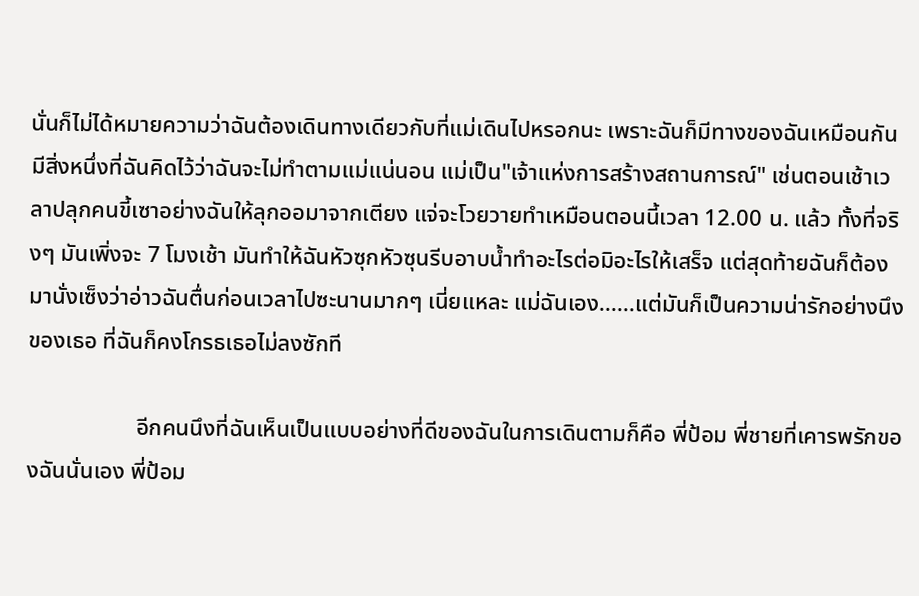นั่นก็ไม่ได้หมายความว่าฉันต้องเดินทางเดียวกับที่แม่เดินไปหรอกนะ เพราะฉันก็มีทางของฉันเหมือนกัน มีสิ่งหนึ่งที่ฉันคิดไว้ว่าฉันจะไม่ทำตามแม่แน่นอน แม่เป็น"เจ้าแห่งการสร้างสถานการณ์" เช่นตอนเช้าเวลาปลุกคนขี้เซาอย่างฉันให้ลุกออมาจากเตียง แจ่จะโวยวายทำเหมือนตอนนี้เวลา 12.00 น. แล้ว ทั้งที่จริงๆ มันเพิ่งจะ 7 โมงเช้า มันทำให้ฉันหัวซุกหัวซุนรีบอาบน้ำทำอะไรต่อมิอะไรให้เสร็จ แต่สุดท้ายฉันก็ต้องมานั่งเซ็งว่าอ่าวฉันตื่นก่อนเวลาไปซะนานมากๆ เนี่ยแหละ แม่ฉันเอง......แต่มันก็เป็นความน่ารักอย่างนึงของเธอ ที่ฉันก็คงโกรธเธอไม่ลงซักที

                   อีกคนนึงที่ฉันเห็นเป็นแบบอย่างที่ดีของฉันในการเดินตามก็คือ พี่ป้อม พี่ชายที่เคารพรักของฉันนั่นเอง พี่ป้อม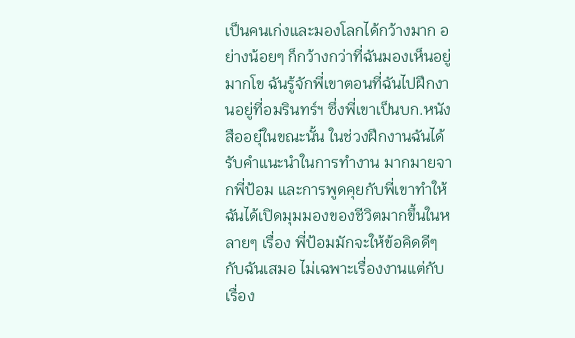เป็นคนเก่งและมองโลกได้กว้างมาก อย่างน้อยๆ ก็กว้างกว่าที่ฉันมองเห็นอยู่มากโข ฉันรู้จักพี่เขาตอนที่ฉันไปฝึกงานอยู่ที่อมรินทร์ฯ ซึ่งพี่เขาเป็นบก.หนังสืออยุ๋ในขณะนั้น ในช่วงฝึกงานฉันได้รับคำแนะนำในการทำงาน มากมายจากพี่ป้อม และการพูดคุยกับพี่เขาทำให้ฉันได้เปิดมุมมองของชีวิตมากขึ้นในหลายๆ เรื่อง พี่ป้อมมักจะให้ข้อคิดดีๆ กับฉันเสมอ ไม่เฉพาะเรื่องงานแต่กับเรื่อง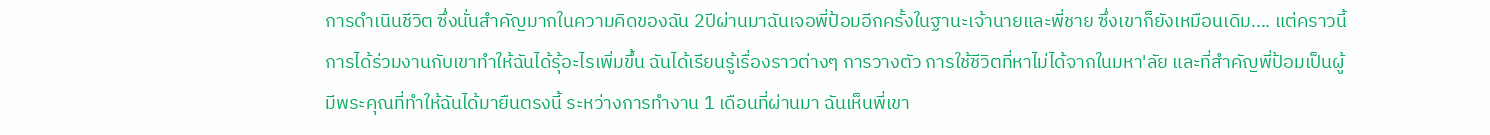การดำเนินชีวิต ซึ่งนั่นสำคัญมากในความคิดของฉัน 2ปีผ่านมาฉันเจอพี่ป้อมอีกครั้งในฐานะเจ้านายและพี่ชาย ซึ่งเขาก็ยังเหมือนเดิม.... แต่คราวนี้การได้ร่วมงานกับเขาทำให้ฉันได้รุ้อะไรเพิ่มขึ้น ฉันได้เรียนรู้เรื่องราวต่างๆ การวางตัว การใช้ชีวิตที่หาไม่ได้จากในมหา'ลัย และที่สำคัญพี่ป้อมเป็นผู้มีพระคุณที่ทำให้ฉันได้มายืนตรงนี้ ระหว่างการทำงาน 1 เดือนที่ผ่านมา ฉันเห็นพี่เขา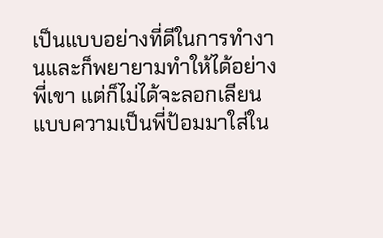เป็นแบบอย่างที่ดีในการทำงานและก็พยายามทำให้ได้อย่างพี่เขา แต่ก็ไม่ได้จะลอกเลียนแบบความเป็นพี่ป้อมมาใส่ใน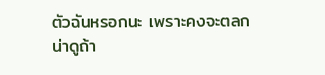ตัวฉันหรอกนะ เพราะคงจะตลกน่าดูถ้า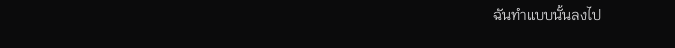ฉันทำแบบนั้นลงไป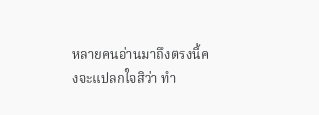หลายคนอ่านมาถึงตรงนี้คงจะแปลกใจสิว่า ทำ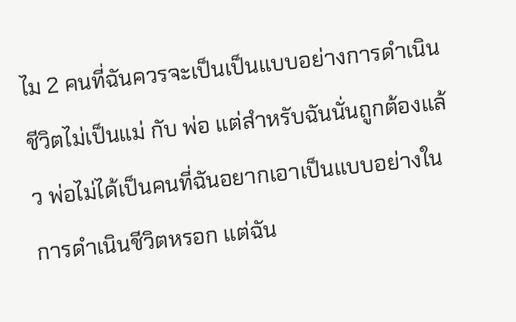ไม 2 คนที่ฉันควรจะเป็นเป็นแบบอย่างการดำเนินชีวิตไม่เป็นแม่ กับ พ่อ แต่สำหรับฉันนั่นถูกต้องแล้ว พ่อไม่ได้เป็นคนที่ฉันอยากเอาเป็นแบบอย่างในการดำเนินชีวิตหรอก แต่ฉัน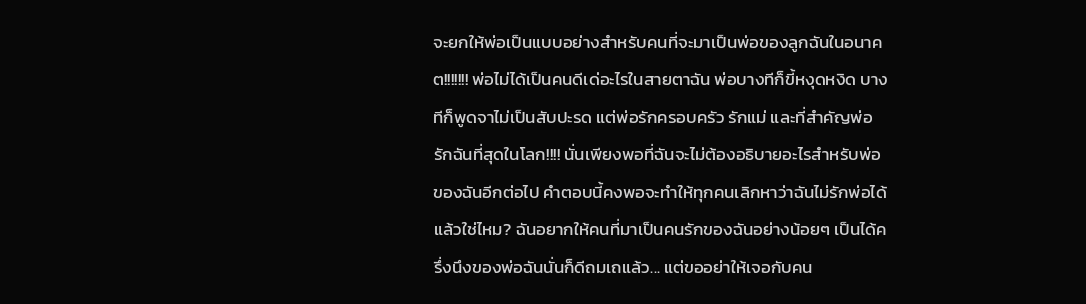จะยกให้พ่อเป็นแบบอย่างสำหรับคนที่จะมาเป็นพ่อของลูกฉันในอนาคต!!!!!!! พ่อไม่ได้เป็นคนดีเด่อะไรในสายตาฉัน พ่อบางทีก็ขี้หงุดหงิด บางทีก็พูดจาไม่เป็นสับปะรด แต่พ่อรักครอบครัว รักแม่ และที่สำคัญพ่อรักฉันที่สุดในโลก!!!! นั่นเพียงพอที่ฉันจะไม่ต้องอธิบายอะไรสำหรับพ่อของฉันอีกต่อไป คำตอบนี้คงพอจะทำให้ทุกคนเลิกหาว่าฉันไม่รักพ่อได้แล้วใช่ไหม? ฉันอยากให้คนที่มาเป็นคนรักของฉันอย่างน้อยๆ เป็นได้ครึ่งนึงของพ่อฉันนั่นก็ดีถมเถแล้ว... แต่ขออย่าให้เจอกับคน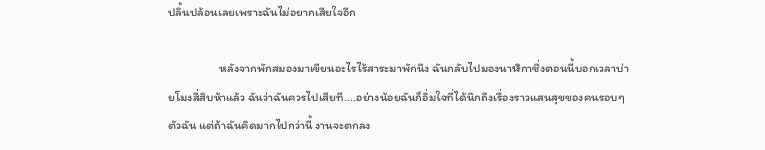ปลิ้นปล้อนเลยเพราะฉันไม่อยากเสียใจอีก

                   หลังจากพักสมองมาเขียนอะไรไร้สาระมาพักนึง ฉันกลับไปมองนาฬิกาซึ่งตอนนี้บอกเวลาบ่ายโมงสี่สิบห้าแล้ว ฉันว่าฉันควรไปเสียที....อย่างน้อยฉันก็อิ่มใจที่ได้นึกถึงเรื่องราวแสนสุขของคนรอบๆ ตัวฉัน แต่ถ้าฉันคิดมากไปกว่านี้ งานจะตกลง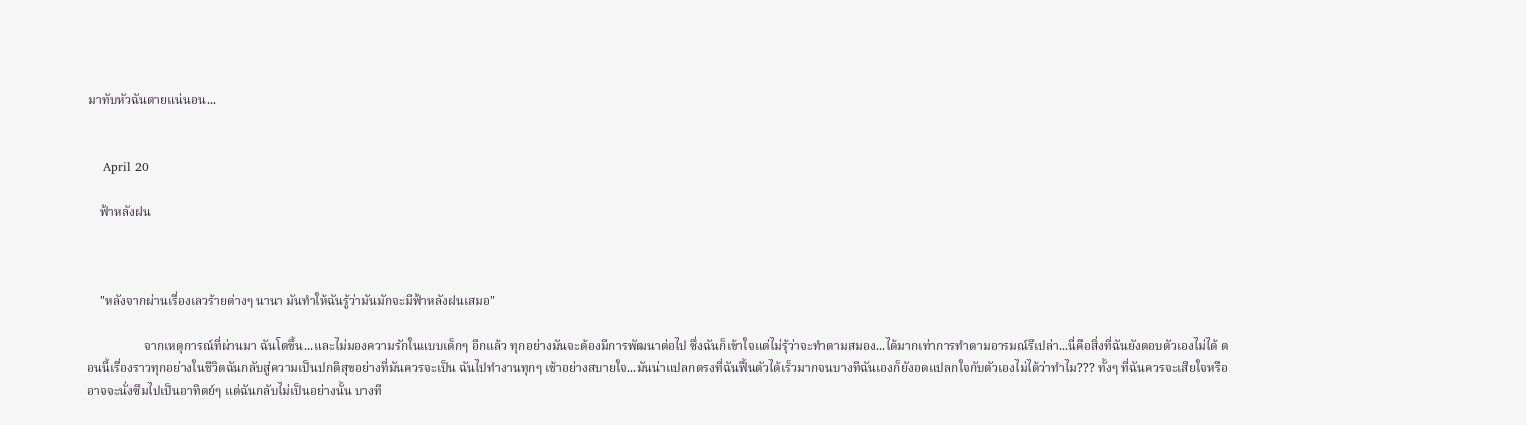มาทับหัวฉันตายแน่นอน...


    April 20

    ฟ้าหลังฝน



    "หลังจากผ่านเรื่องเลวร้ายต่างๆ นานา มันทำให้ฉันรู้ว่ามันมักจะมีฟ้าหลังฝนเสมอ"

                  จากเหตุการณ์ที่ผ่านมา ฉันโตขึ้น...และไม่มองความรักในแบบเด็กๆ อีกแล้ว ทุกอย่างมันจะต้องมีการพัฒนาต่อไป ซึ่งฉันก็เข้าใจแต่ไม่รุ้ว่าจะทำตามสมอง...ได้มากเท่าการทำตามอารมณ์รึเปล่า...นี่คือสิ่งที่ฉันยังตอบตัวเองไม่ได้ ตอนนี้เรื่องราวทุกอย่างในชีวิตฉันกลับสู่ความเป็นปกติสุขอย่างที่มันควรจะเป็น ฉันไปทำงานทุกๆ เช้าอย่างสบายใจ...มันน่าแปลกตรงที่ฉันฟื้นตัวได้เร็วมากจนบางทีฉันเองก็ยังอดแปลกใจกับตัวเองไม่ได้ว่าทำไม??? ทั้งๆ ที่ฉันควรจะเสียใจหรืออาจจะนั่งซึมไปเป็นอาทิตย์ๆ แต่ฉันกลับไม่เป็นอย่างนั้น บางที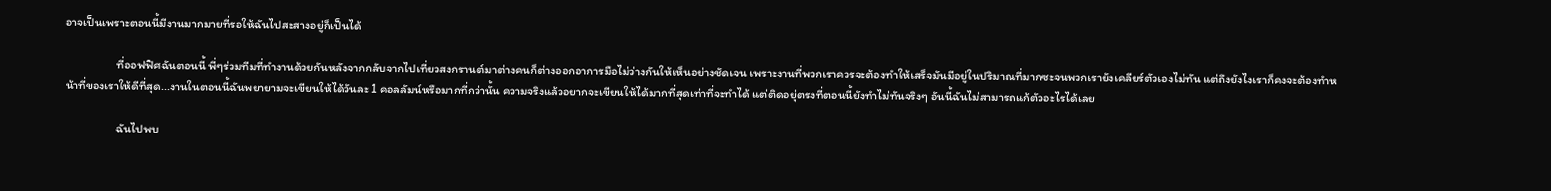อาจเป็นเพราะตอนนี้มีงานมากมายที่รอให้ฉันไปสะสางอยู่ก็เป็นได้

                   ที่ออฟฟิศฉันตอนนี้ พี่ๆร่วมทีมที่ทำงานด้วยกันหลังจากกลับจากไปเที่ยวสงกรานต์มาต่างคนก็ต่างออกอาการมือไม่ว่างกันให้เห็นอย่างชัดเจน เพราะงานที่พวกเราควรจะต้องทำให้เสร็จมันมีอยู่ในปริมาณที่มากซะจนพวกเรายังเคลียร์ตัวเองไม่ทัน แต่ถึงยังไงเราก็คงจะต้องทำหน้าที่ของเราให้ดีที่สุด...งานในตอนนี้ฉันพยายามจะเขียนให้ได้วันละ 1 คอลลัมน์หรือมากที่กว่านั้น ความจริงแล้วอยากจะเขียนให้ได้มากที่สุดเท่าที่จะทำได้ แต่ติดอยุ่ตรงที่ตอนนี้ยังทำไม่ทันจริงๆ อันนี้ฉันไม่สามารถแก้ตัวอะไรได้เลย

                   ฉันไปพบ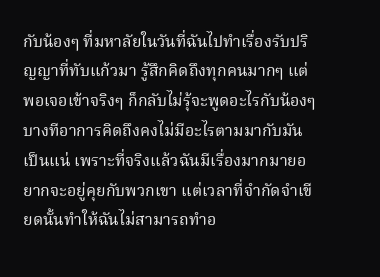กับน้องๆ ที่มหาลัยในวันที่ฉันไปทำเรื่องรับปริญญาที่ทับแก้วมา รู้สึกคิดถึงทุกคนมากๆ แต่พอเจอเข้าจริงๆ ก็กลับไม่รุ้จะพูดอะไรกับน้องๆ บางทีอาการคิดถึงคงไม่มีอะไรตามมากับมันเป็นแน่ เพราะที่จริงแล้วฉันมีเรื่องมากมายอยากจะอยู่คุยกับพวกเขา แต่เวลาที่จำกัดจำเขียดนั้นทำให้ฉันไม่สามารถทำอ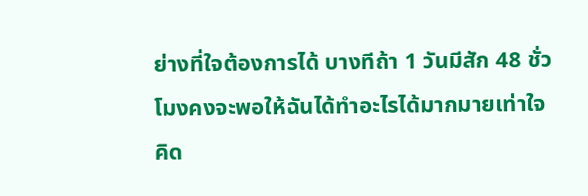ย่างที่ใจต้องการได้ บางทีถ้า 1 วันมีสัก 48 ชั่วโมงคงจะพอให้ฉันได้ทำอะไรได้มากมายเท่าใจคิด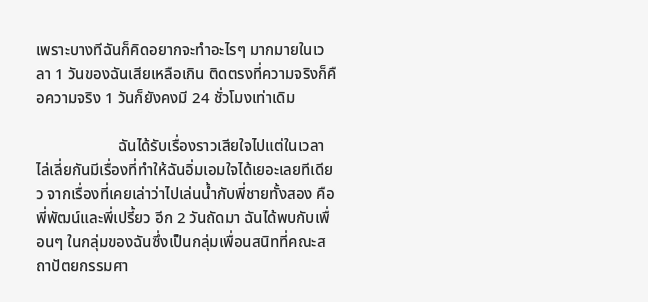เพราะบางทีฉันก็คิดอยากจะทำอะไรๆ มากมายในเวลา 1 วันของฉันเสียเหลือเกิน ติดตรงที่ความจริงก็คือความจริง 1 วันก็ยังคงมี 24 ชั่วโมงเท่าเดิม

                     ฉันได้รับเรื่องราวเสียใจไปแต่ในเวลาไล่เลี่ยกันมีเรื่องที่ทำให้ฉันอิ่มเอมใจได้เยอะเลยทีเดียว จากเรื่องที่เคยเล่าว่าไปเล่นน้ำกับพี่ชายทั้งสอง คือ พี่พัฒน์และพี่เปรี้ยว อีก 2 วันถัดมา ฉันได้พบกับเพื่อนๆ ในกลุ่มของฉันซึ่งเป็นกลุ่มเพื่อนสนิทที่คณะสถาปัตยกรรมศา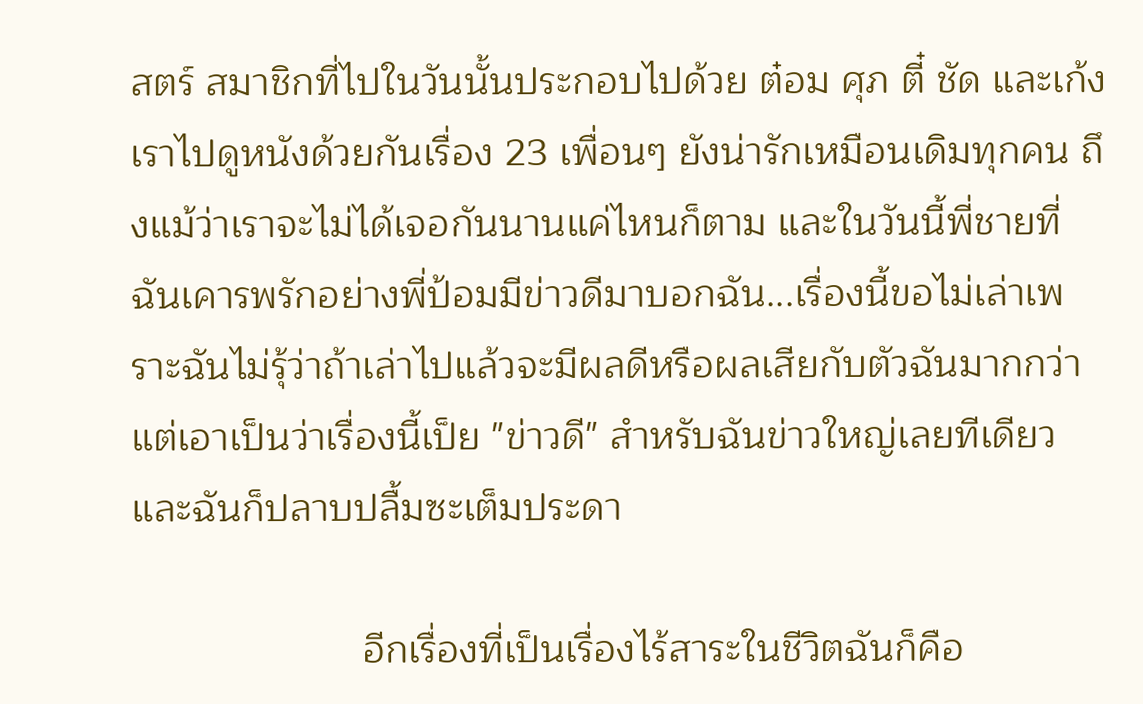สตร์ สมาชิกที่ไปในวันนั้นประกอบไปด้วย ต๋อม ศุภ ตี๋ ชัด และเก้ง เราไปดูหนังด้วยกันเรื่อง 23 เพื่อนๆ ยังน่ารักเหมือนเดิมทุกคน ถึงแม้ว่าเราจะไม่ได้เจอกันนานแค่ไหนก็ตาม และในวันนี้พี่ชายที่ฉันเคารพรักอย่างพี่ป้อมมีข่าวดีมาบอกฉัน...เรื่องนี้ขอไม่เล่าเพราะฉันไม่รุ้ว่าถ้าเล่าไปแล้วจะมีผลดีหรือผลเสียกับตัวฉันมากกว่า แต่เอาเป็นว่าเรื่องนี้เป็ย "ข่าวดี" สำหรับฉันข่าวใหญ่เลยทีเดียว และฉันก็ปลาบปลื้มซะเต็มประดา

                     อีกเรื่องที่เป็นเรื่องไร้สาระในชีวิตฉันก็คือ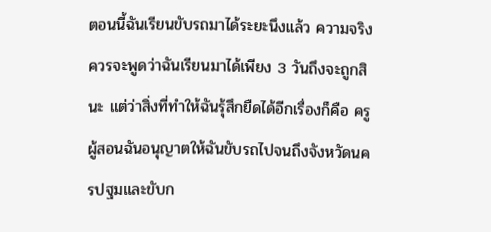ตอนนี้ฉันเรียนขับรถมาได้ระยะนึงแล้ว ความจริงควรจะพูดว่าฉันเรียนมาได้เพียง 3 วันถึงจะถูกสินะ แต่ว่าสิ่งที่ทำให้ฉันรุ้สึกยืดได้อีกเรื่องก็คือ ครูผู้สอนฉันอนุญาตให้ฉันขับรถไปจนถึงจังหวัดนครปฐมและขับก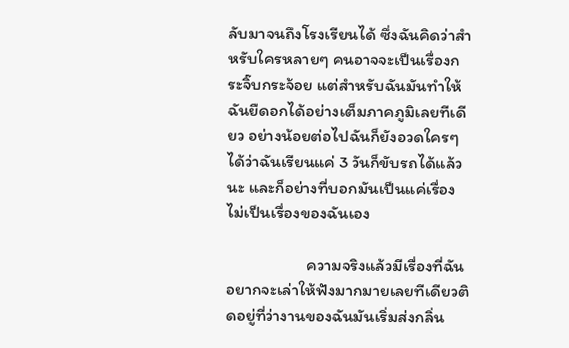ลับมาจนถึงโรงเรียนได้ ซึ่งฉันคิดว่าสำหรับใครหลายๆ คนอาจจะเป็นเรื่องกระจิ๊บกระจ้อย แต่สำหรับฉันมันทำให้ฉันยืดอกได้อย่างเต็มภาคภูมิเลยทีเดียว อย่างน้อยต่อไปฉันก็ยังอวดใครๆ ได้ว่าฉันเรียนแค่ 3 วันก็ขับรถได้แล้วนะ และก็อย่างที่บอกมันเป็นแค่เรื่องไม่เป็นเรื่องของฉันเอง

                     ความจริงแล้วมีเรื่องที่ฉันอยากจะเล่าให้ฟังมากมายเลยทีเดียวติดอยู่ที่ว่างานของฉันมันเริ่มส่งกลิ่น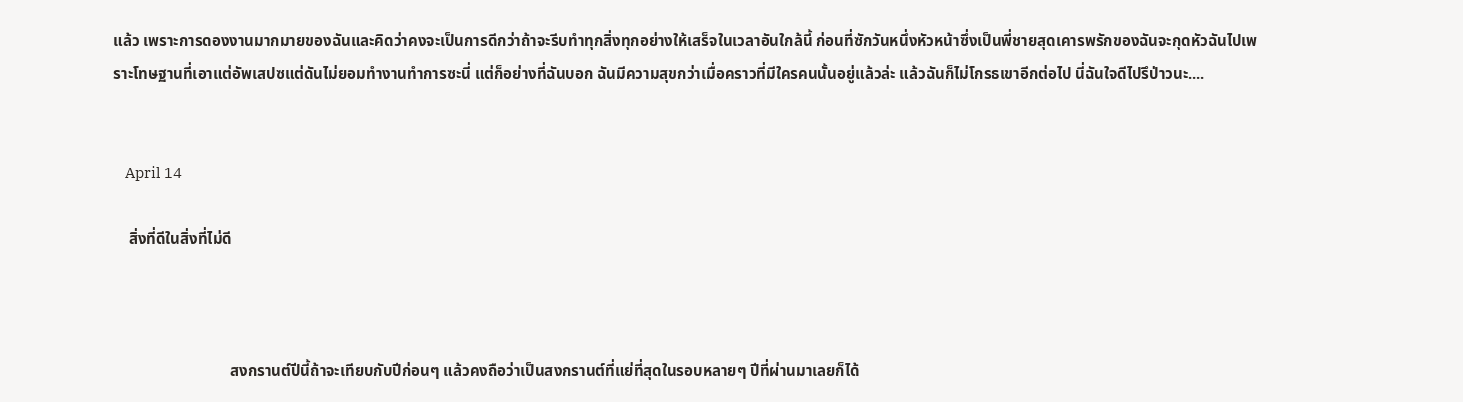แล้ว เพราะการดองงานมากมายของฉันและคิดว่าคงจะเป็นการดีกว่าถ้าจะรีบทำทุกสิ่งทุกอย่างให้เสร็จในเวลาอันใกล้นี้ ก่อนที่ซักวันหนึ่งหัวหน้าซึ่งเป็นพี่ชายสุดเคารพรักของฉันจะกุดหัวฉันไปเพราะโทษฐานที่เอาแต่อัพเสปซแต่ดันไม่ยอมทำงานทำการซะนี่ แต่ก็อย่างที่ฉันบอก ฉันมีความสุขกว่าเมื่อคราวที่มีใครคนนั้นอยู่แล้วล่ะ แล้วฉันก็ไม่โกรธเขาอีกต่อไป นี่ฉันใจดีไปรึป่าวนะ....


    April 14

    สิ่งที่ดีในสิ่งที่ไม่ดี



                              สงกรานต์ปีนี้ถ้าจะเทียบกับปีก่อนๆ แล้วคงถือว่าเป็นสงกรานต์ที่แย่ที่สุดในรอบหลายๆ ปีที่ผ่านมาเลยก็ได้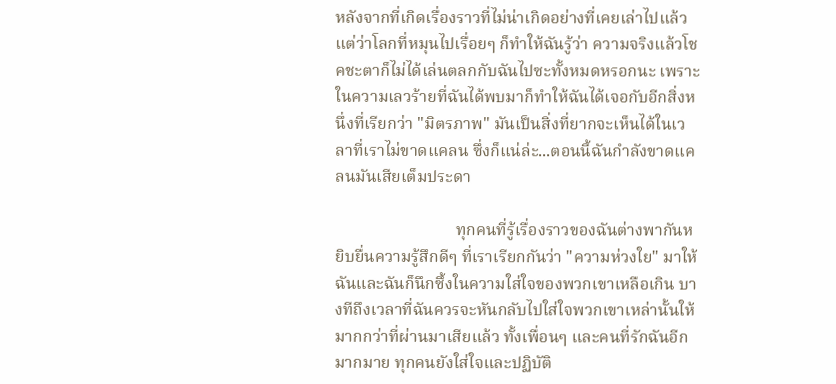หลังจากที่เกิดเรื่องราวที่ไม่น่าเกิดอย่างที่เคยเล่าไปแล้ว แต่ว่าโลกที่หมุนไปเรื่อยๆ ก็ทำให้ฉันรู้ว่า ความจริงแล้วโชคชะตาก็ไม่ได้เล่นตลกกับฉันไปซะทั้งหมดหรอกนะ เพราะในความเลวร้ายที่ฉันได้พบมาก็ทำให้ฉันได้เจอกับอีกสิ่งหนึ่งที่เรียกว่า "มิตรภาพ" มันเป็นสิ่งที่ยากจะเห็นได้ในเวลาที่เราไม่ขาดแคลน ซึ่งก็แน่ล่ะ...ตอนนี้ฉันกำลังขาดแคลนมันเสียเต็มประดา

                             ทุกคนที่รู้เรื่องราวของฉันต่างพากันหยิบยื่นความรู้สึกดีๆ ที่เราเรียกกันว่า "ความห่วงใย" มาให้ฉันและฉันก็นึกซึ้งในความใส่ใจของพวกเขาเหลือเกิน บางทีถึงเวลาที่ฉันควรจะหันกลับไปใส่ใจพวกเขาเหล่านั้นให้มากกว่าที่ผ่านมาเสียแล้ว ทั้งเพื่อนๆ และคนที่รักฉันอีกมากมาย ทุกคนยังใส่ใจและปฏิบัติ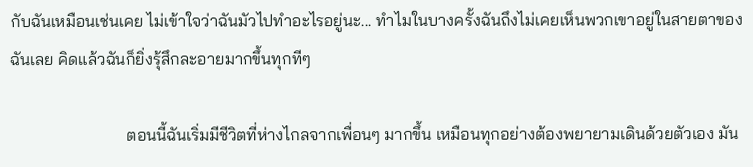กับฉันเหมือนเช่นเคย ไม่เข้าใจว่าฉันมัวไปทำอะไรอยู่นะ... ทำไมในบางครั้งฉันถึงไม่เคยเห็นพวกเขาอยู่ในสายตาของฉันเลย คิดแล้วฉันก็ยิ่งรุ้สึกละอายมากขึ้นทุกทีๆ

                            ตอนนี้ฉันเริ่มมีชีวิตที่ห่างไกลจากเพื่อนๆ มากขึ้น เหมือนทุกอย่างต้องพยายามเดินด้วยตัวเอง มัน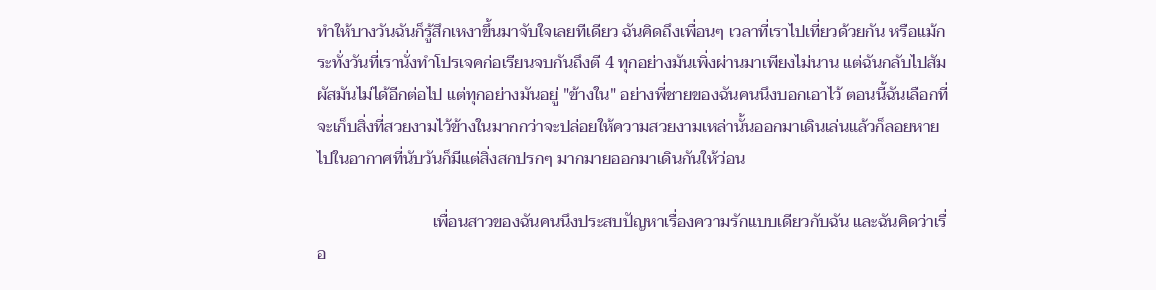ทำให้บางวันฉันก็รู้สึกเหงาขึ้นมาจับใจเลยทีเดียว ฉันคิดถึงเพื่อนๆ เวลาที่เราไปเที่ยวด้วยกัน หรือแม้กระทั่งวันที่เรานั่งทำโปรเจคก่อเรียนจบกันถึงตี 4 ทุกอย่างมันเพิ่งผ่านมาเพียงไม่นาน แต่ฉันกลับไปสัมผัสมันไม่ได้อีกต่อไป แต่ทุกอย่างมันอยู่ "ข้างใน" อย่างพี่ชายของฉันคนนึงบอกเอาไว้ ตอนนี้ฉันเลือกที่จะเก็บสิ่งที่สวยงามไว้ข้างในมากกว่าจะปล่อยให้ความสวยงามเหล่านั้นออกมาเดินเล่นแล้วก็ลอยหายไปในอากาศที่นับวันก็มีแต่สิ่งสกปรกๆ มากมายออกมาเดินกันให้ว่อน

                            เพื่อนสาวของฉันคนนึงประสบปัญหาเรื่องความรักแบบเดียวกับฉัน และฉันคิดว่าเรื่อ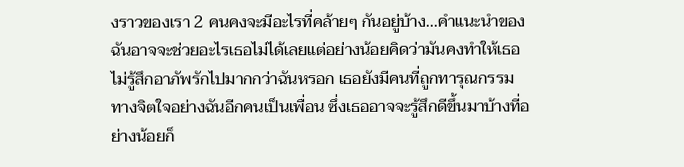งราวของเรา 2 คนคงจะมีอะไรที่คล้ายๆ กันอยู่บ้าง...คำแนะนำของฉันอาจจะช่วยอะไรเธอไม่ได้เลยแต่อย่างน้อยคิดว่ามันคงทำให้เธอไม่รู้สึกอาภัพรักไปมากกว่าฉันหรอก เธอยังมีคนที่ถูกทารุณกรรมทางจิตใจอย่างฉันอีกคนเป็นเพื่อน ซึ่งเธออาจจะรู้สึกดีขึ้นมาบ้างที่อย่างน้อยก็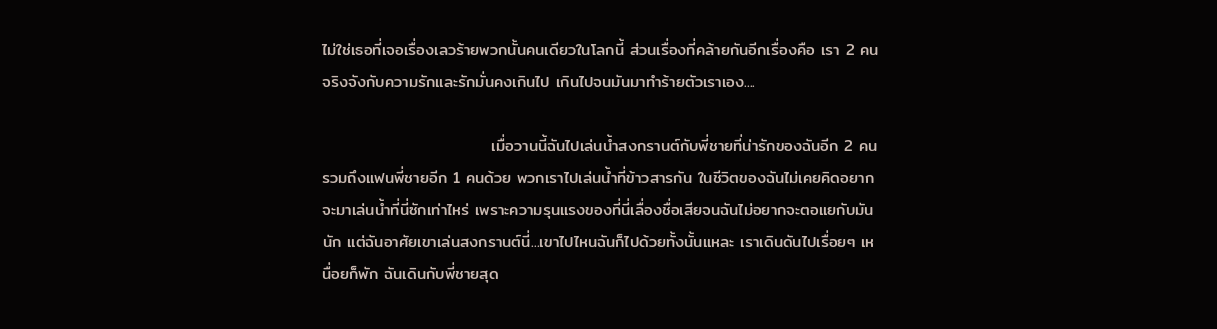ไม่ใช่เธอที่เจอเรื่องเลวร้ายพวกนั้นคนเดียวในโลกนี้ ส่วนเรื่องที่คล้ายกันอีกเรื่องคือ เรา 2 คนจริงจังกับความรักและรักมั่นคงเกินไป เกินไปจนมันมาทำร้ายตัวเราเอง....

                             เมื่อวานนี้ฉันไปเล่นน้ำสงกรานต์กับพี่ชายที่น่ารักของฉันอีก 2 คน รวมถึงแฟนพี่ชายอีก 1 คนด้วย พวกเราไปเล่นน้ำที่ข้าวสารกัน ในชีวิตของฉันไม่เคยคิดอยากจะมาเล่นน้ำที่นี่ซักเท่าไหร่ เพราะความรุนแรงของที่นี่เลื่องชื่อเสียจนฉันไม่อยากจะตอแยกับมันนัก แต่ฉันอาศัยเขาเล่นสงกรานต์นี่...เขาไปไหนฉันก็ไปด้วยทั้งนั้นแหละ เราเดินดันไปเรื่อยๆ เหนื่อยก็พัก ฉันเดินกับพี่ชายสุด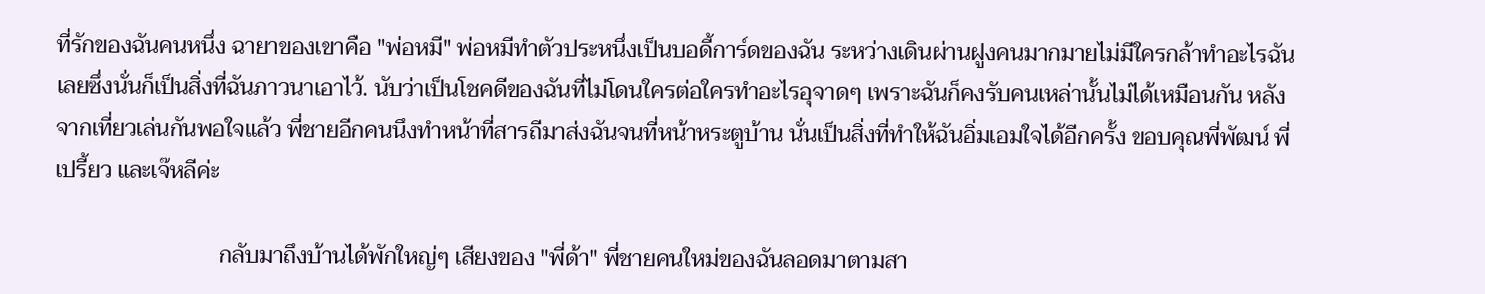ที่รักของฉันคนหนึ่ง ฉายาของเขาคือ "พ่อหมี" พ่อหมีทำตัวประหนึ่งเป็นบอดี้การ์ดของฉัน ระหว่างเดินผ่านฝูงคนมากมายไม่มีใครกล้าทำอะไรฉันเลยซึ่งนั่นก็เป็นสิ่งที่ฉันภาวนาเอาไว้. นับว่าเป็นโชคดีของฉันที่ไม่โดนใครต่อใครทำอะไรอุจาดๆ เพราะฉันก็คงรับคนเหล่านั้นไม่ได้เหมือนกัน หลังจากเที่ยวเล่นกันพอใจแล้ว พี่ชายอีกคนนึงทำหน้าที่สารถีมาส่งฉันจนที่หน้าหระตูบ้าน นั่นเป็นสิ่งที่ทำให้ฉันอิ่มเอมใจได้อีกครั้ง ขอบคุณพี่พัฒน์ พี่เปรี้ยว และเจ๊หลีค่ะ

                             กลับมาถึงบ้านได้พักใหญ่ๆ เสียงของ "พี่ด้า" พี่ชายคนใหม่ของฉันลอดมาตามสา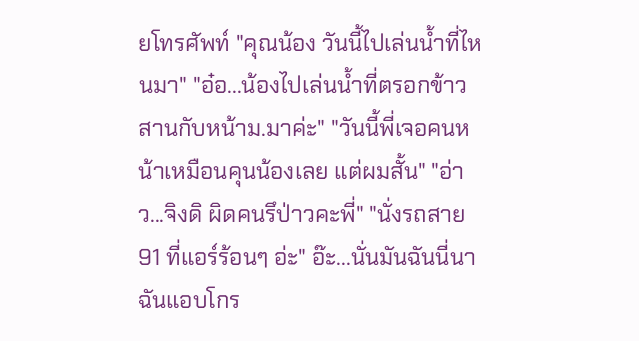ยโทรศัพท์ "คุณน้อง วันนี้ไปเล่นน้ำที่ไหนมา" "อ๋อ...น้องไปเล่นน้ำที่ตรอกข้าวสานกับหน้าม.มาค่ะ" "วันนี้พี่เจอคนหน้าเหมือนคุนน้องเลย แต่ผมสั้น" "อ่าว...จิงดิ ผิดคนรึป่าวคะพี่" "นั่งรถสาย 91 ที่แอร์ร้อนๆ อ่ะ" อ๊ะ...นั่นมันฉันนี่นา ฉันแอบโกร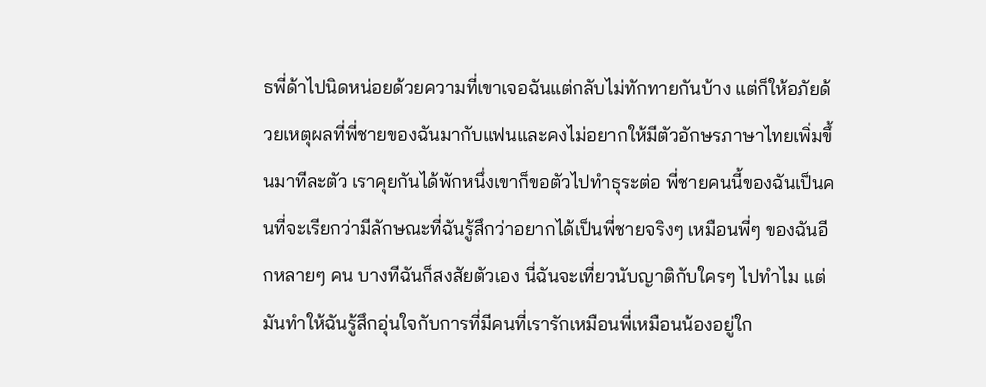ธพี่ด้าไปนิดหน่อยด้วยความที่เขาเจอฉันแต่กลับไม่ทักทายกันบ้าง แต่ก็ให้อภัยด้วยเหตุผลที่พี่ชายของฉันมากับแฟนและคงไม่อยากให้มีตัวอักษรภาษาไทยเพิ่มขึ้นมาทีละตัว เราคุยกันได้พักหนึ่งเขาก็ขอตัวไปทำธุระต่อ พี่ชายคนนี้ของฉันเป็นคนที่จะเรียกว่ามีลักษณะที่ฉันรู้สึกว่าอยากได้เป็นพี่ชายจริงๆ เหมือนพี่ๆ ของฉันอีกหลายๆ คน บางทีฉันก็สงสัยตัวเอง นี่ฉันจะเที่ยวนับญาติกับใครๆ ไปทำไม แต่มันทำให้ฉันรู้สึกอุ่นใจกับการที่มีคนที่เรารักเหมือนพี่เหมือนน้องอยู่ใก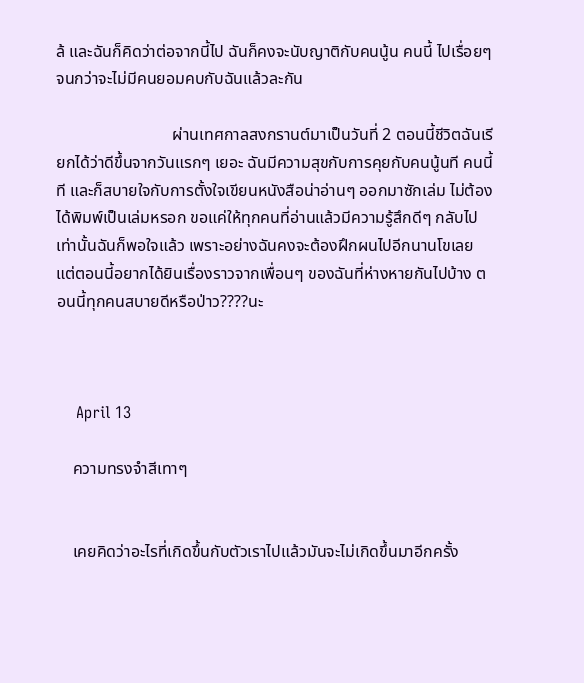ล้ และฉันก็คิดว่าต่อจากนี้ไป ฉันก็คงจะนับญาติกับคนนู้น คนนี้ ไปเรื่อยๆ จนกว่าจะไม่มีคนยอมคบกับฉันแล้วละกัน

                            ผ่านเทศกาลสงกรานต์มาเป็นวันที่ 2 ตอนนี้ชีวิตฉันเรียกได้ว่าดีขึ้นจากวันแรกๆ เยอะ ฉันมีความสุขกับการคุยกับคนนู้นที คนนี้ที และก็สบายใจกับการตั้งใจเขียนหนังสือน่าอ่านๆ ออกมาซักเล่ม ไม่ต้องได้พิมพ์เป็นเล่มหรอก ขอแค่ให้ทุกคนที่อ่านแล้วมีความรู้สึกดีๆ กลับไปเท่านั้นฉันก็พอใจแล้ว เพราะอย่างฉันคงจะต้องฝึกผนไปอีกนานโขเลย แต่ตอนนี้อยากได้ยินเรื่องราวจากเพื่อนๆ ของฉันที่ห่างหายกันไปบ้าง ตอนนี้ทุกคนสบายดีหรือป่าว????นะ



    April 13

    ความทรงจำสีเทาๆ


    เคยคิดว่าอะไรที่เกิดขึ้นกับตัวเราไปแล้วมันจะไม่เกิดขึ้นมาอีกครั้ง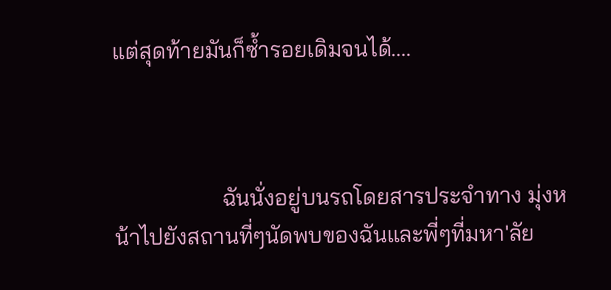แต่สุดท้ายมันก็ซ้ำรอยเดิมจนได้....



                   ฉันนั่งอยู่บนรถโดยสารประจำทาง มุ่งหน้าไปยังสถานที่ๆนัดพบของฉันและพี่ๆที่มหา'ลัย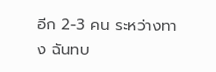อีก 2-3 คน ระหว่างทาง ฉันทบ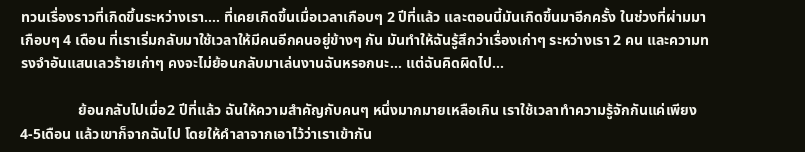ทวนเรื่องราวที่เกิดขึ้นระหว่างเรา.... ที่เคยเกิดขึ้นเมื่อเวลาเกือบๆ 2 ปีที่แล้ว และตอนนี้มันเกิดขึ้นมาอีกครั้ง ในช่วงที่ผ่ามมาเกือบๆ 4 เดือน ที่เราเริ่มกลับมาใช้เวลาให้มีคนอีกคนอยู่ข้างๆ กัน มันทำให้ฉันรู้สึกว่าเรื่องเก่าๆ ระหว่างเรา 2 คน และความทรงจำอันแสนเลวร้ายเก่าๆ คงจะไม่ย้อนกลับมาเล่นงานฉันหรอกนะ... แต่ฉันคิดผิดไป...

                ย้อนกลับไปเมื่อ2 ปีที่แล้ว ฉันให้ความสำคัญกับคนๆ หนึ่งมากมายเหลือเกิน เราใช้เวลาทำความรู้จักกันแค่เพียง4-5เดือน แล้วเขาก็จากฉันไป โดยให้คำลาจากเอาไว้ว่าเราเข้ากัน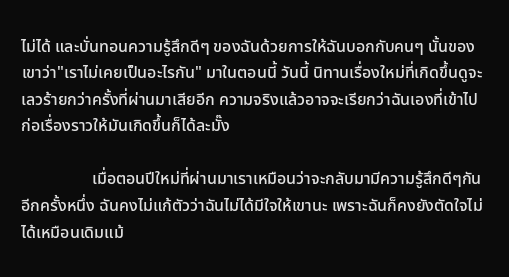ไม่ได้ และบั่นทอนความรู้สึกดีๆ ของฉันด้วยการให้ฉันบอกกับคนๆ นั้นของเขาว่า"เราไม่เคยเป็นอะไรกัน" มาในตอนนี้ วันนี้ นิทานเรื่องใหม่ที่เกิดขึ้นดูจะเลวร้ายกว่าครั้งที่ผ่านมาเสียอีก ความจริงแล้วอาจจะเรียกว่าฉันเองที่เข้าไปก่อเรื่องราวให้มันเกิดขึ้นก็ได้ละมั๊ง

                 เมื่อตอนปีใหม่ที่ผ่านมาเราเหมือนว่าจะกลับมามีความรู้สึกดีๆกันอีกครั้งหนึ่ง ฉันคงไม่แก้ตัวว่าฉันไม่ได้มีใจให้เขานะ เพราะฉันก็คงยังตัดใจไม่ได้เหมือนเดิมแม้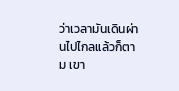ว่าเวลามันเดินผ่านไปไกลแล้วก็ตาม เขา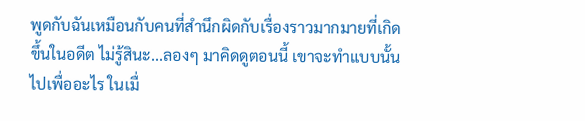พูดกับฉันเหมือนกับคนที่สำนึกผิดกับเรื่องราวมากมายที่เกิดขึ้นในอดีต ไม่รู้สินะ...ลองๆ มาคิดดูตอนนี้ เขาจะทำแบบนั้นไปเพื่ออะไร ในเมื่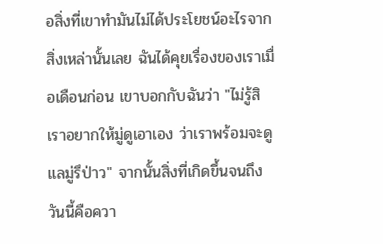อสิ่งที่เขาทำมันไม่ได้ประโยชน์อะไรจากสิ่งเหล่านั้นเลย ฉันได้คุยเรื่องของเราเมื่อเดือนก่อน เขาบอกกับฉันว่า "ไม่รู้สิ เราอยากให้มู่ดูเอาเอง ว่าเราพร้อมจะดูแลมู่รึป่าว" จากนั้นสิ่งที่เกิดขึ้นจนถึงวันนี้คือควา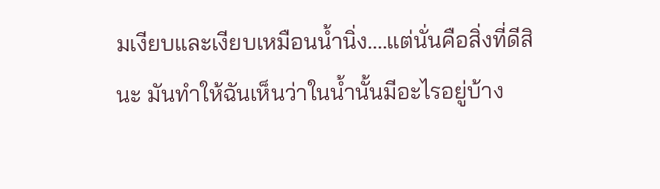มเงียบและเงียบเหมือนน้ำนิ่ง....แต่นั่นคือสิ่งที่ดีสินะ มันทำให้ฉันเห็นว่าในน้ำนั้นมีอะไรอยู่บ้าง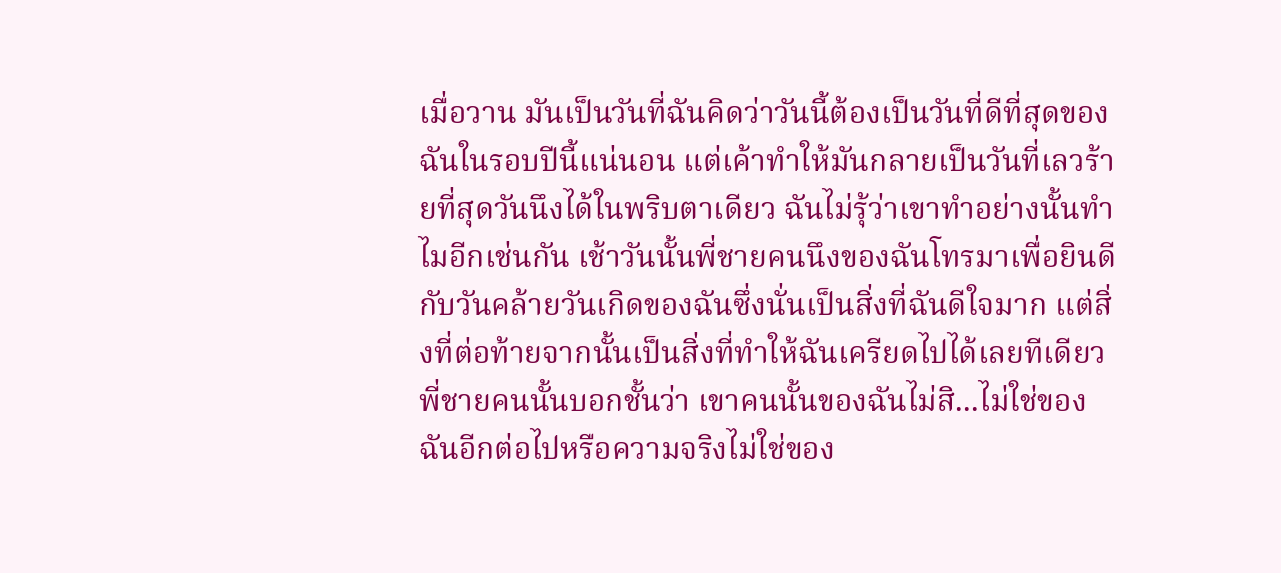เมื่อวาน มันเป็นวันที่ฉันคิดว่าวันนี้ต้องเป็นวันที่ดีที่สุดของฉันในรอบปีนี้แน่นอน แต่เค้าทำให้มันกลายเป็นวันที่เลวร้ายที่สุดวันนึงได้ในพริบตาเดียว ฉันไม่รุ้ว่าเขาทำอย่างนั้นทำไมอีกเช่นกัน เช้าวันนั้นพี่ชายคนนึงของฉันโทรมาเพื่อยินดีกับวันคล้ายวันเกิดของฉันซึ่งนั่นเป็นสิ่งที่ฉันดีใจมาก แต่สิ่งที่ต่อท้ายจากนั้นเป็นสิ่งที่ทำให้ฉันเครียดไปได้เลยทีเดียว พี่ชายคนนั้นบอกชั้นว่า เขาคนนั้นของฉันไม่สิ...ไม่ใช่ของฉันอีกต่อไปหรือความจริงไม่ใช่ของ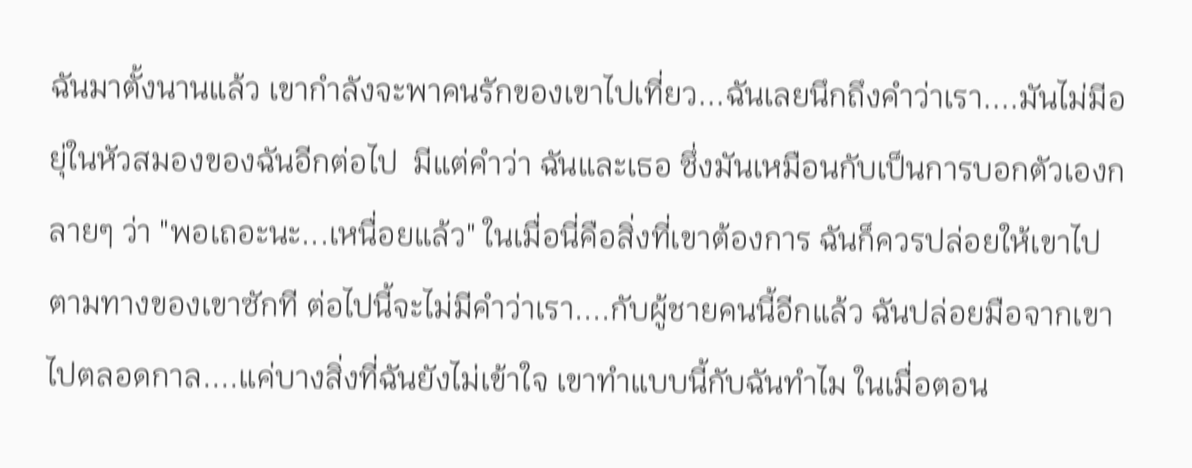ฉันมาตั้งนานแล้ว เขากำลังจะพาคนรักของเขาไปเที่ยว...ฉันเลยนึกถึงคำว่าเรา....มันไม่มีอยุ่ในหัวสมองของฉันอีกต่อไป  มีแต่คำว่า ฉันและเธอ ซึ่งมันเหมือนกับเป็นการบอกตัวเองกลายๆ ว่า "พอเถอะนะ...เหนื่อยแล้ว" ในเมื่อนี่คือสิ่งที่เขาต้องการ ฉันก็ควรปล่อยให้เขาไปตามทางของเขาซักที ต่อไปนี้จะไม่มีคำว่าเรา....กับผู้ชายคนนี้อีกแล้ว ฉันปล่อยมือจากเขาไปตลอดกาล....แค่บางสิ่งที่ฉันยังไม่เข้าใจ เขาทำแบบนี้กับฉันทำไม ในเมื่อตอน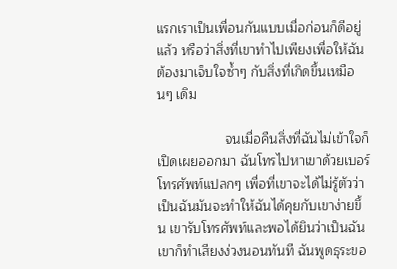แรกเราเป็นเพื่อนกันแบบเมื่อก่อนก็ดีอยู่แล้ว หรือว่าสิ่งที่เขาทำไปเพียงเพื่อให้ฉันต้องมาเจ็บใจซ้ำๆ กับสิ่งที่เกิดขึ้นเหมือนๆ เดิม

                  จนเมื่อคืนสิ่งที่ฉันไม่เข้าใจก็เปิดเผยออกมา ฉันโทรไปหาเขาด้วยเบอร์โทรศัพท์แปลกๆ เพื่อที่เขาจะได้ไม่รู้ตัวว่าเป็นฉันมันจะทำให้ฉันได้คุยกับเขาง่ายขึ้น เขารับโทรศัพท์และพอได้ยินว่าเป็นฉันเขาก็ทำเสียงง่วงนอนทันที ฉันพูดธุระขอ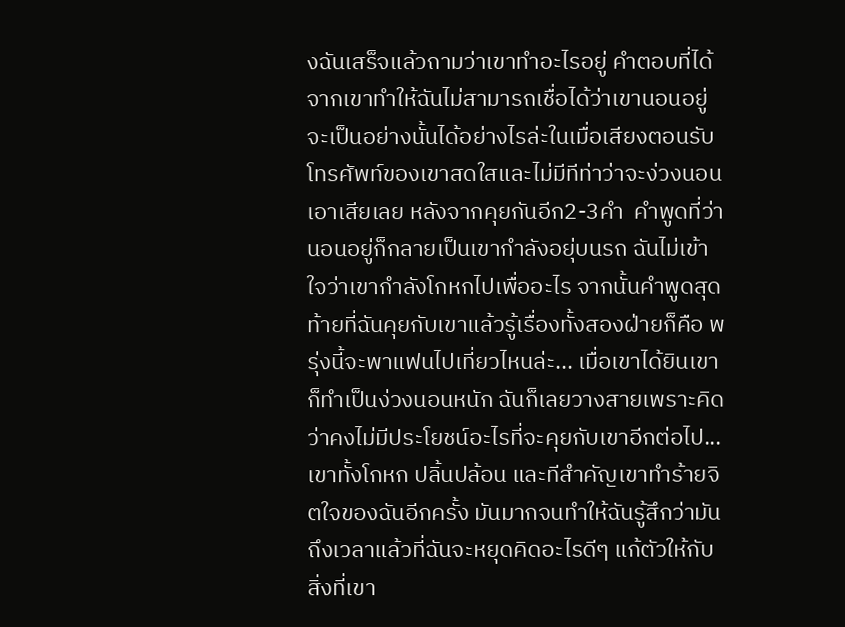งฉันเสร็จแล้วถามว่าเขาทำอะไรอยู่ คำตอบที่ได้จากเขาทำให้ฉันไม่สามารถเชื่อได้ว่าเขานอนอยู่ จะเป็นอย่างนั้นได้อย่างไรล่ะในเมื่อเสียงตอนรับโทรศัพท์ของเขาสดใสและไม่มีทีท่าว่าจะง่วงนอนเอาเสียเลย หลังจากคุยกันอีก2-3คำ  คำพูดที่ว่านอนอยู่ก็กลายเป็นเขากำลังอยุ่บนรถ ฉันไม่เข้าใจว่าเขากำลังโกหกไปเพื่ออะไร จากนั้นคำพูดสุดท้ายที่ฉันคุยกับเขาแล้วรู้เรื่องทั้งสองฝ่ายก็คือ พรุ่งนี้จะพาแฟนไปเที่ยวไหนล่ะ... เมื่อเขาได้ยินเขาก็ทำเป็นง่วงนอนหนัก ฉันก็เลยวางสายเพราะคิดว่าคงไม่มีประโยชน์อะไรที่จะคุยกับเขาอีกต่อไป... เขาทั้งโกหก ปลิ้นปล้อน และทีสำคัญเขาทำร้ายจิตใจของฉันอีกครั้ง มันมากจนทำให้ฉันรู้สึกว่ามันถึงเวลาแล้วที่ฉันจะหยุดคิดอะไรดีๆ แก้ตัวให้กับสิ่งที่เขา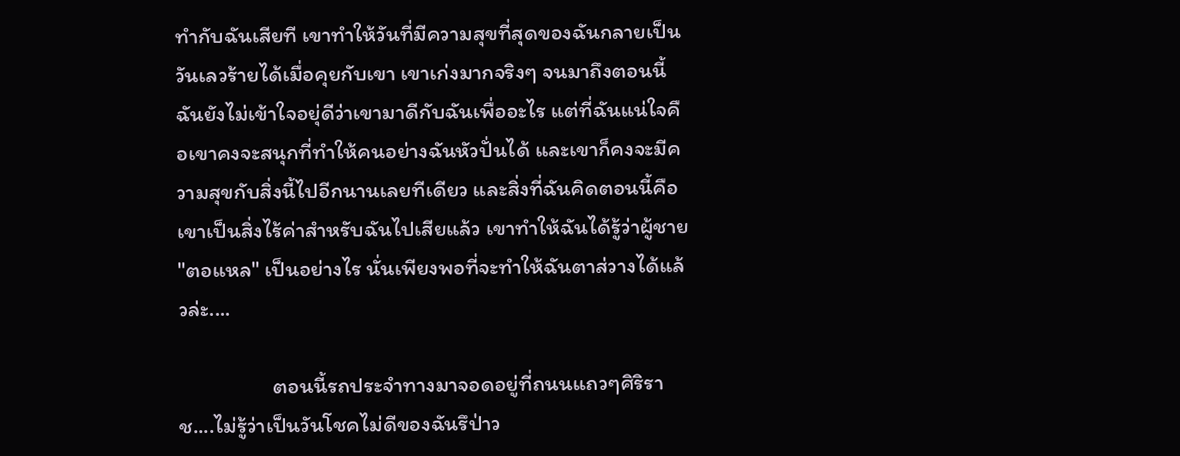ทำกับฉันเสียที เขาทำให้วันที่มีความสุขที่สุดของฉันกลายเป็นวันเลวร้ายได้เมื่อคุยกับเขา เขาเก่งมากจริงๆ จนมาถึงตอนนี้ฉันยังไม่เข้าใจอยุ่ดีว่าเขามาดีกับฉันเพื่ออะไร แต่ที่ฉันแน่ใจคือเขาคงจะสนุกที่ทำให้คนอย่างฉันหัวปั่นได้ และเขาก็คงจะมีความสุขกับสิ่งนี้ไปอีกนานเลยทีเดียว และสิ่งที่ฉันคิดตอนนี้คือเขาเป็นสิ่งไร้ค่าสำหรับฉันไปเสียแล้ว เขาทำให้ฉันได้รู้ว่าผู้ชาย "ตอแหล" เป็นอย่างไร นั่นเพียงพอที่จะทำให้ฉันตาส่วางได้แล้วล่ะ....

                   ตอนนี้รถประจำทางมาจอดอยู่ที่ถนนแถวๆศิริราช....ไม่รู้ว่าเป็นวันโชคไม่ดีของฉันรึป่าว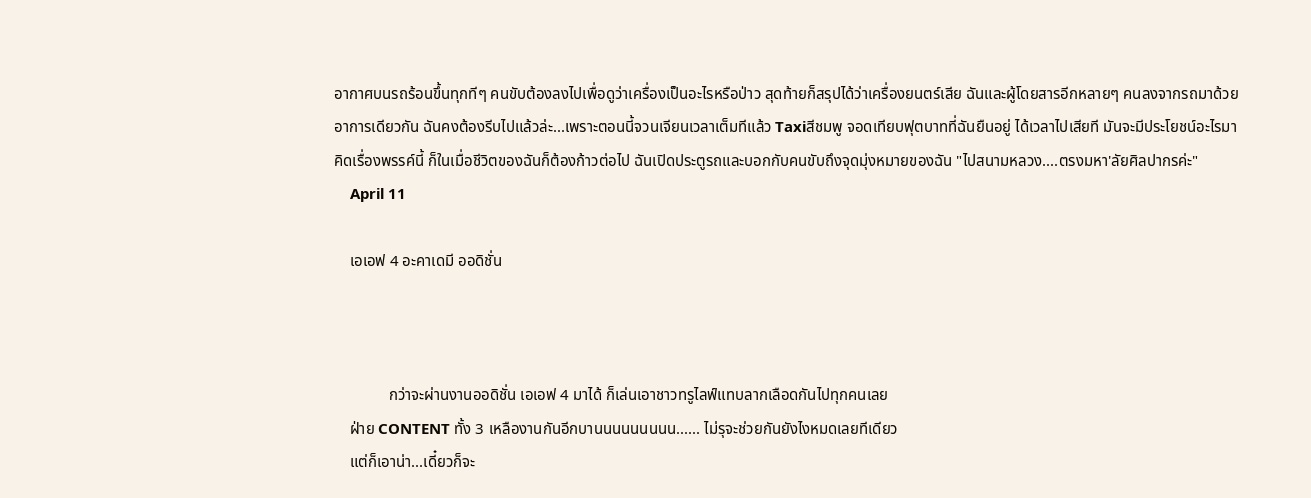อากาศบนรถร้อนขึ้นทุกทีๆ คนขับต้องลงไปเพื่อดูว่าเครื่องเป็นอะไรหรือป่าว สุดท้ายก็สรุปได้ว่าเครื่องยนตร์เสีย ฉันและผู้โดยสารอีกหลายๆ คนลงจากรถมาด้วยอาการเดียวกัน ฉันคงต้องรีบไปแล้วล่ะ...เพราะตอนนี้จวนเจียนเวลาเต็มทีแล้ว Taxiสีชมพู จอดเทียบฟุตบาทที่ฉันยืนอยู่ ได้เวลาไปเสียที มันจะมีประโยชน์อะไรมาคิดเรื่องพรรค์นี้ ก็ในเมื่อชีวิตของฉันก็ต้องก้าวต่อไป ฉันเปิดประตูรถและบอกกับคนขับถึงจุดมุ่งหมายของฉัน "ไปสนามหลวง....ตรงมหา'ลัยศิลปากรค่ะ"
    April 11

    เอเอฟ 4 อะคาเดมี ออดิชั่น



              กว่าจะผ่านงานออดิชั่น เอเอฟ 4 มาได้ ก็เล่นเอาชาวทรูไลฟ์แทบลากเลือดกันไปทุกคนเลย
    ฝ่าย CONTENT ทั้ง 3 เหลืองานกันอีกบานนนนนนนนน...... ไม่รุจะช่วยกันยังไงหมดเลยทีเดียว
    แต่ก็เอาน่า...เดี๋ยวก็จะ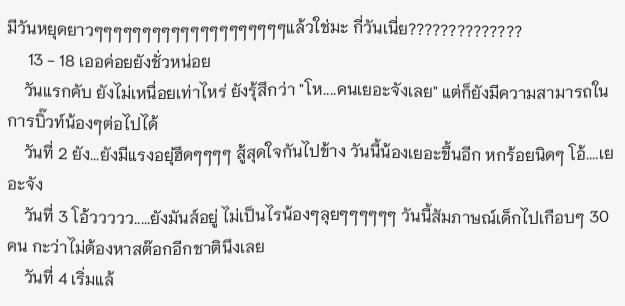มีวันหยุดยาวๆๆๆๆๆๆๆๆๆๆๆๆๆๆๆๆๆๆๆๆแล้วใช่มะ กี่วันเนี่ย??????????????
     13 - 18 เออค่อยยังชั่วหน่อย
    วันแรกคับ ยังไม่เหนื่อยเท่าไหร่ ยังรุ้สึกว่า "โห....คนเยอะจังเลย" แต่ก็ยังมีความสามารถในการบิ๊วท์น้องๆต่อไปได้
    วันที่ 2 ยัง...ยังมีแรงอยุ่ฮึดๆๆๆๆ สู้สุดใจกันไปข้าง วันนี้น้องเยอะขึ้นอีก หกร้อยนิดๆ โอ้....เยอะจัง
    วันที่ 3 โอ้ววววว.....ยังมันส์อยู่ ไม่เป็นไรน้องๆลุยๆๆๆๆๆๆ วันนี้สัมภาษณ์เด็กไปเกือบๆ 30 คน กะว่าไม่ต้องหาสต๊อกอีกชาตินึงเลย
    วันที่ 4 เริ่มแล้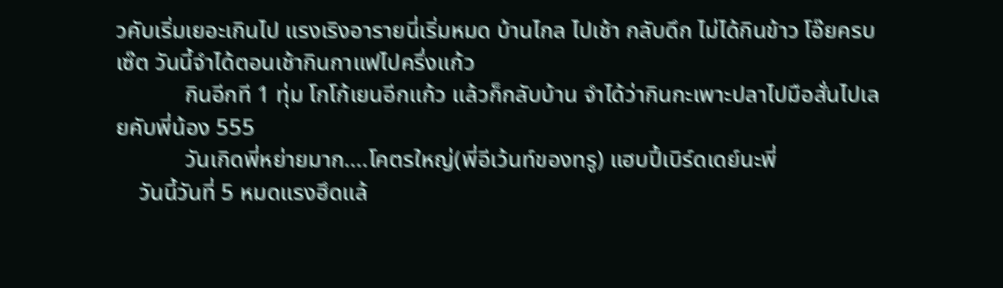วคับเริ่มเยอะเกินไป แรงเริงอารายนี่เริ่มหมด บ้านไกล ไปเช้า กลับดึก ไม่ได้กินข้าว โอ๊ยครบเซ๊ต วันนี้จำได้ตอนเช้ากินกาแฟไปครึ่งแก้ว
            กินอีกที 1 ทุ่ม โกโก้เยนอีกแก้ว แล้วก็กลับบ้าน จำได้ว่ากินกะเพาะปลาไปมือสั่นไปเลยคับพี่น้อง 555
            วันเกิดพี่หย่ายมาก....โคตรใหญ่(พี่อีเว้นท์ของทรู) แฮบปี้เบิร์ดเดย์นะพี่
    วันนี้วันที่ 5 หมดแรงฮึดแล้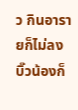ว กินอารายก็ไม่ลง บิ๊วน้องก็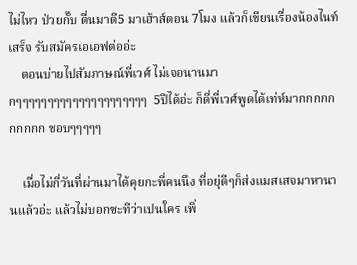ไม่ไหว ป่วยกั๊บ ตื่นมาตี5 มาเฮ้าส์ตอน 7โมง แล้วก็เขียนเรื่องน้องไนท์เสร็จ รับสมัครเอเอฟต่ออ่ะ
    ตอนบ่ายไปสัมภาษณ์พี่เวศ์ ไม่เจอนานมากๆๆๆๆๆๆๆๆๆๆๆๆๆๆๆๆๆๆๆๆๆ  5ปีได้อ่ะ ก็ดี่พี่เวศ์พูดได้เท่ห์มากกกกกกกกกก ชอบๆๆๆๆๆ

    เมื่อไม่กี่วันที่ผ่านมาได้คุยกะพี่คนนึง ที่อยุ่ดีๆก็ส่งแมสเสจมาหานานแล้วอ่ะ แล้วไม่บอกซะทีว่าเปนใคร เพิ่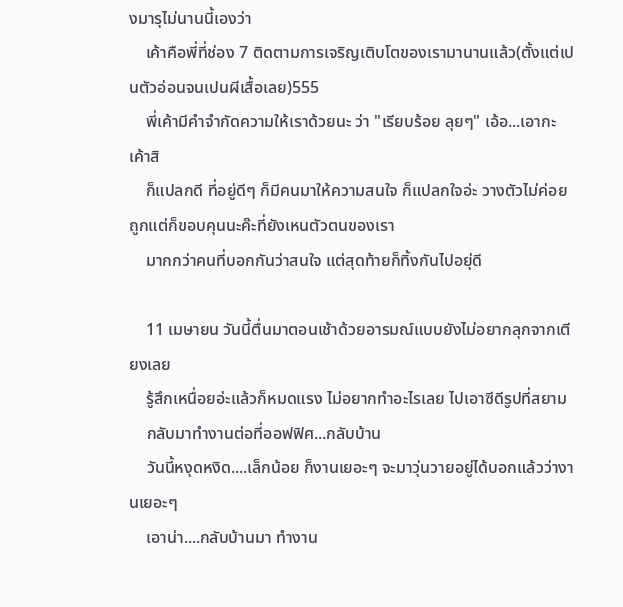งมารุไม่นานนี้เองว่า
    เค้าคือพี่ที่ช่อง 7 ติดตามการเจริญเติบโตของเรามานานแล้ว(ตั้งแต่เปนตัวอ่อนจนเปนผีเสื้อเลย)555
    พี่เค้ามีคำจำกัดความให้เราด้วยนะ ว่า "เรียบร้อย ลุยๆ" เอ้อ...เอากะเค้าสิ
    ก็แปลกดี ที่อยู่ดีๆ ก็มีคนมาให้ความสนใจ ก็แปลกใจอ่ะ วางตัวไม่ค่อยถูกแต่ก็ขอบคุนนะค๊ะที่ยังเหนตัวตนของเรา
    มากกว่าคนที่บอกกันว่าสนใจ แต่สุดท้ายก็ทิ้งกันไปอยุ่ดี

    11 เมษายน วันนี้ตื่นมาตอนเช้าด้วยอารมณ์แบบยังไม่อยากลุกจากเตียงเลย
    รู้สึกเหนื่อยอ่ะแล้วก็หมดแรง ไม่อยากทำอะไรเลย ไปเอาซีดีรูปที่สยาม
    กลับมาทำงานต่อที่ออฟฟิศ...กลับบ้าน
    วันนี้หงุดหงิด....เล็กน้อย ก็งานเยอะๆ จะมาวุ่นวายอยู่ได้บอกแล้วว่างานเยอะๆ
    เอาน่า....กลับบ้านมา ทำงาน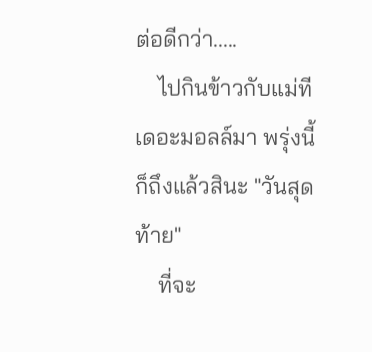ต่อดีกว่า.....
    ไปกินข้าวกับแม่ทีเดอะมอลล์มา พรุ่งนี้ก็ถึงแล้วสินะ "วันสุดท้าย"
    ที่จะ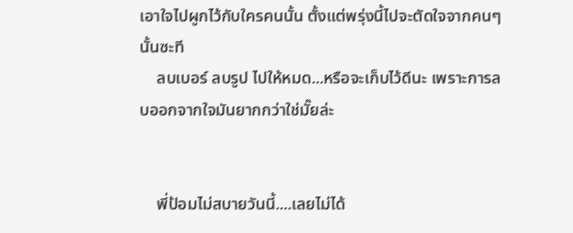เอาใจไปผูกไว้กับใครคนนั้น ตั้งแต่พรุ่งนี้ไปจะตัดใจจากคนๆ นั้นซะที
    ลบเบอร์ ลบรูป ไปให้หมด...หรือจะเก็บไว้ดีนะ เพราะการลบออกจากใจมันยากกว่าใช่มั๊ยล่ะ


    พี่ป้อมไม่สบายวันนี้....เลยไม่ได้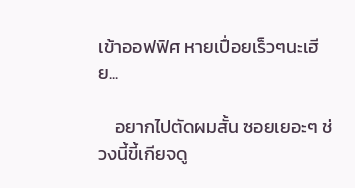เข้าออฟฟิศ หายเปื่อยเร็วๆนะเฮีย...

    อยากไปตัดผมสั้น ซอยเยอะๆ ช่วงนี้ขี้เกียจดู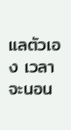แลตัวเอง เวลาจะนอน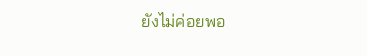ยังไม่ค่อยพอ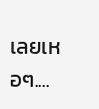เลยเหอๆ....